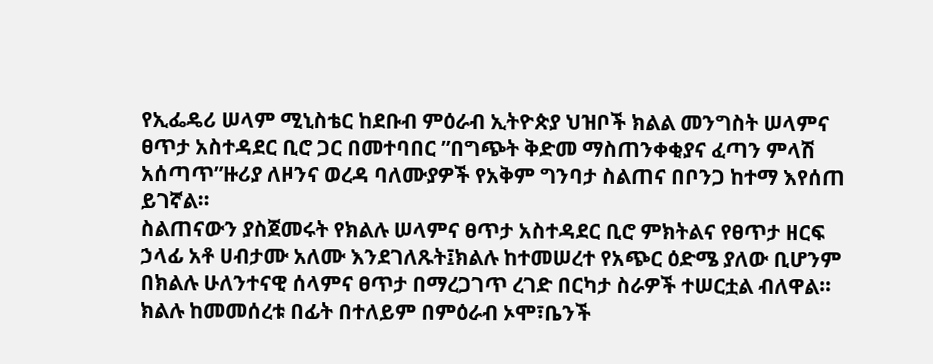የኢፌዴሪ ሠላም ሚኒስቴር ከደቡብ ምዕራብ ኢትዮጵያ ህዝቦች ክልል መንግስት ሠላምና ፀጥታ አስተዳደር ቢሮ ጋር በመተባበር ”በግጭት ቅድመ ማስጠንቀቂያና ፈጣን ምላሽ አሰጣጥ”ዙሪያ ለዞንና ወረዳ ባለሙያዎች የአቅም ግንባታ ስልጠና በቦንጋ ከተማ እየሰጠ ይገኛል።
ስልጠናውን ያስጀመሩት የክልሉ ሠላምና ፀጥታ አስተዳደር ቢሮ ምክትልና የፀጥታ ዘርፍ ኃላፊ አቶ ሀብታሙ አለሙ እንደገለጹት፤ክልሉ ከተመሠረተ የአጭር ዕድሜ ያለው ቢሆንም በክልሉ ሁለንተናዊ ሰላምና ፀጥታ በማረጋገጥ ረገድ በርካታ ስራዎች ተሠርቷል ብለዋል።
ክልሉ ከመመሰረቱ በፊት በተለይም በምዕራብ ኦሞ፣ቤንች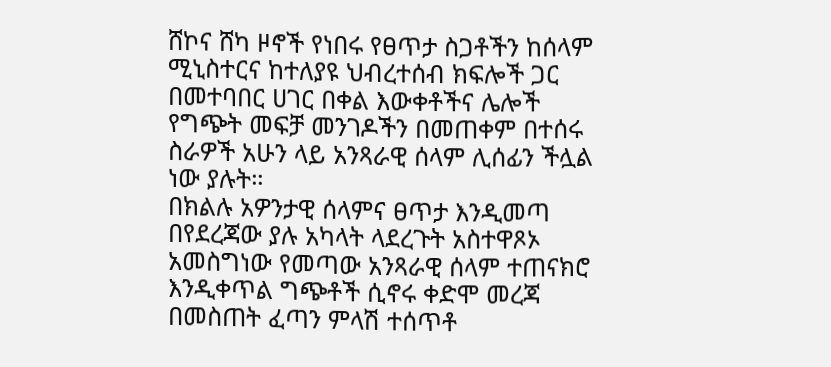ሸኮና ሸካ ዞኖች የነበሩ የፀጥታ ስጋቶችን ከሰላም ሚኒስተርና ከተለያዩ ህብረተሰብ ክፍሎች ጋር በመተባበር ሀገር በቀል እውቀቶችና ሌሎች የግጭት መፍቻ መንገዶችን በመጠቀም በተሰሩ ስራዎች አሁን ላይ አንጻራዊ ሰላም ሊሰፊን ችሏል ነው ያሉት።
በክልሉ አዎንታዊ ሰላምና ፀጥታ እንዲመጣ በየደረጃው ያሉ አካላት ላደረጉት አስተዋጾኦ አመስግነው የመጣው አንጻራዊ ሰላም ተጠናክሮ እንዲቀጥል ግጭቶች ሲኖሩ ቀድሞ መረጃ በመስጠት ፈጣን ምላሽ ተሰጥቶ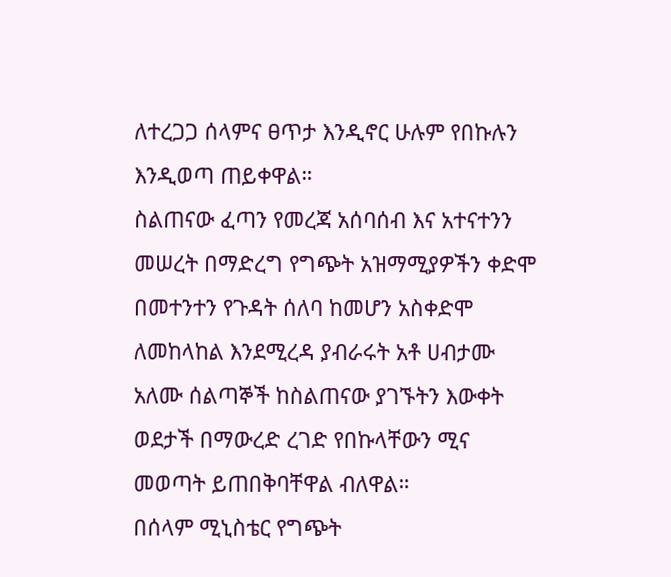ለተረጋጋ ሰላምና ፀጥታ እንዲኖር ሁሉም የበኩሉን እንዲወጣ ጠይቀዋል።
ስልጠናው ፈጣን የመረጃ አሰባሰብ እና አተናተንን መሠረት በማድረግ የግጭት አዝማሚያዎችን ቀድሞ በመተንተን የጉዳት ሰለባ ከመሆን አስቀድሞ ለመከላከል እንደሚረዳ ያብራሩት አቶ ሀብታሙ አለሙ ሰልጣኞች ከስልጠናው ያገኙትን እውቀት ወደታች በማውረድ ረገድ የበኩላቸውን ሚና መወጣት ይጠበቅባቸዋል ብለዋል።
በሰላም ሚኒስቴር የግጭት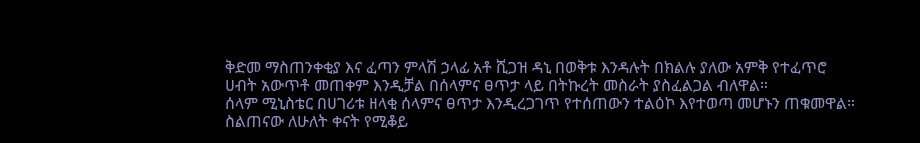ቅድመ ማስጠንቀቂያ እና ፈጣን ምላሽ ኃላፊ አቶ ሺጋዝ ዳኒ በወቅቱ እንዳሉት በክልሉ ያለው አምቅ የተፈጥሮ ሀብት አውጥቶ መጠቀም እንዲቻል በሰላምና ፀጥታ ላይ በትኩረት መስራት ያስፈልጋል ብለዋል።
ሰላም ሚኒስቴር በሀገሪቱ ዘላቂ ሰላምና ፀጥታ እንዲረጋገጥ የተሰጠውን ተልዕኮ እየተወጣ መሆኑን ጠቁመዋል።
ስልጠናው ለሁለት ቀናት የሚቆይ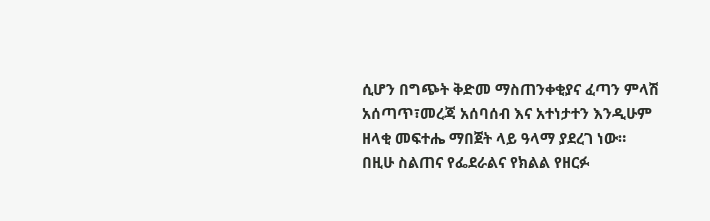ሲሆን በግጭት ቅድመ ማስጠንቀቂያና ፈጣን ምላሽ አሰጣጥ፣መረጃ አሰባሰብ እና አተነታተን እንዲሁም ዘላቂ መፍተሔ ማበጀት ላይ ዓላማ ያደረገ ነው።
በዚሁ ስልጠና የፌደራልና የክልል የዘርፉ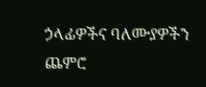ኃላፊዎችና ባለሙያዎችን ጨምሮ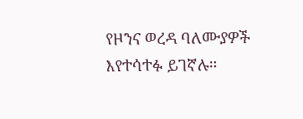የዞንና ወረዳ ባለሙያዎች እየተሳተፉ ይገኛሉ።